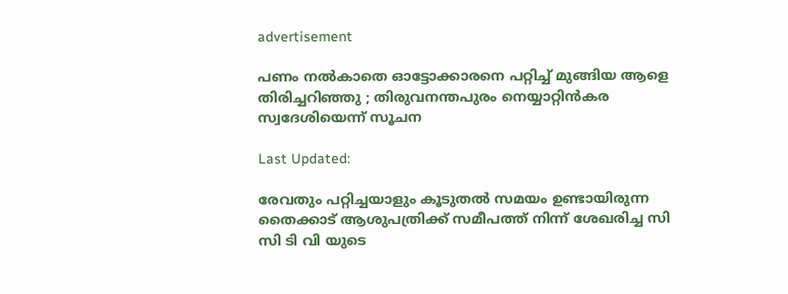advertisement

പണം നൽകാതെ ഓട്ടോക്കാരനെ പറ്റിച്ച് മുങ്ങിയ ആളെ തിരിച്ചറിഞ്ഞു ; തിരുവനന്തപുരം നെയ്യാറ്റിൻകര സ്വദേശിയെന്ന് സൂചന

Last Updated:

രേവതും പറ്റിച്ചയാളും കൂടുതൽ സമയം ഉണ്ടായിരുന്ന തൈക്കാട് ആശുപത്രിക്ക് സമീപത്ത് നിന്ന് ശേഖരിച്ച സി സി ടി വി യുടെ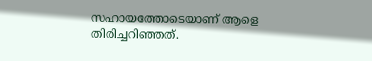സഹായത്തോടെയാണ് ആളെ തിരിച്ചറിഞ്ഞത്.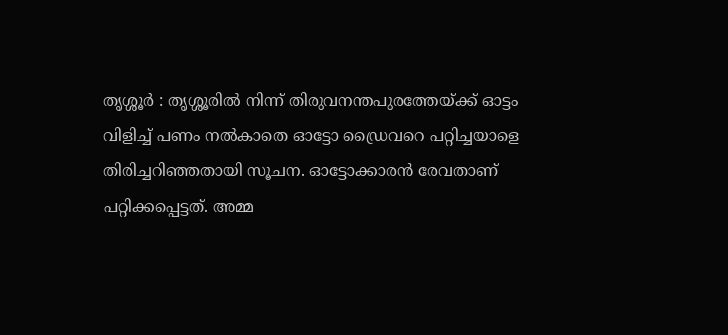തൃശ്ശൂർ : തൃശ്ശൂരില്‍ നിന്ന് തിരുവനന്തപുരത്തേയ്ക്ക് ഓട്ടം വിളിച്ച് പണം നല്‍കാതെ ഓട്ടോ ഡ്രൈവറെ പറ്റിച്ചയാളെ തിരിച്ചറിഞ്ഞതായി സൂചന. ഓട്ടോക്കാരൻ രേവതാണ് പറ്റിക്കപ്പെട്ടത്. അമ്മ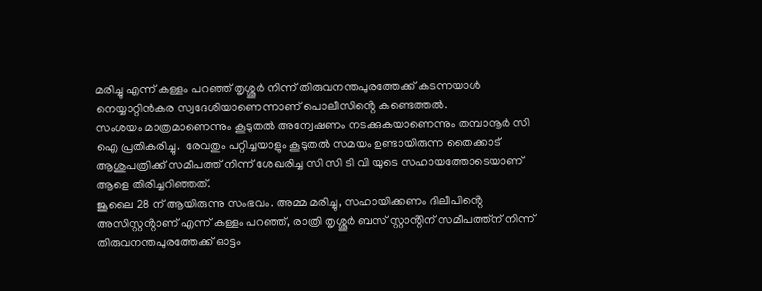മരിച്ചു എന്ന് കള്ളം പറഞ്ഞ് തൃശ്ശൂർ നിന്ന് തിരുവനന്തപുരത്തേക്ക് കടന്നയാൾ നെയ്യാറ്റിൻകര സ്വദേശിയാണെന്നാണ് പൊലീസിൻ്റെ കണ്ടെത്തൽ.
സംശയം മാത്രമാണെന്നും കൂടുതൽ അന്വേഷണം നടക്കുകയാണെന്നും തമ്പാനൂർ സി ഐ പ്രതികരിച്ചു.  രേവതും പറ്റിച്ചയാളും കൂടുതൽ സമയം ഉണ്ടായിരുന്ന തൈക്കാട് ആശുപത്രിക്ക് സമീപത്ത് നിന്ന് ശേഖരിച്ച സി സി ടി വി യുടെ സഹായത്തോടെയാണ് ആളെ തിരിച്ചറിഞ്ഞത്.
ജൂലൈ 28 ന് ആയിരുന്നു സംഭവം. അമ്മ മരിച്ചു, സഹായിക്കണം ദിലീപിൻ്റെ അസിസ്റ്റൻ്റാണ് എന്ന് കള്ളം പറഞ്ഞ്, രാത്രി തൃശ്ശൂർ ബസ് സ്റ്റാൻ്റിന് സമീപത്ത്ന് നിന്ന് തിരുവനന്തപുരത്തേക്ക് ഓട്ടം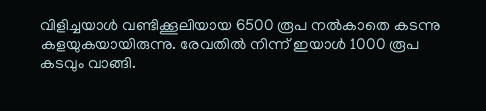വിളിച്ചയാൾ വണ്ടിക്കൂലിയായ 6500 രൂപ നൽകാതെ കടന്നു കളയുകയായിരുന്നു. രേവതിൽ നിന്ന് ഇയാൾ 1000 രൂപ കടവും വാങ്ങി.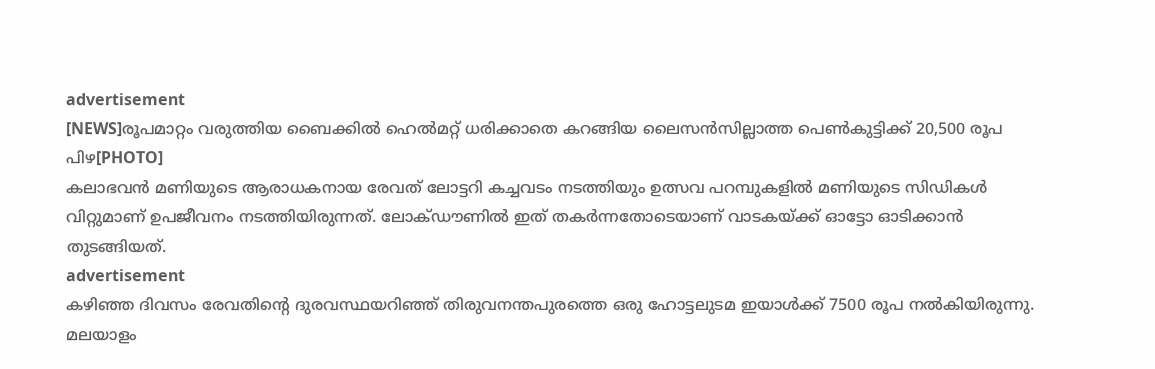advertisement
[NEWS]രൂപമാറ്റം വരുത്തിയ ബൈക്കിൽ ഹെൽമറ്റ് ധരിക്കാതെ കറങ്ങിയ ലൈസന്‍സില്ലാത്ത പെൺകുട്ടിക്ക് 20,500 രൂപ പിഴ[PHOTO]
കലാഭവൻ മണിയുടെ ആരാധകനായ രേവത് ലോട്ടറി കച്ചവടം നടത്തിയും ഉത്സവ പറമ്പുകളിൽ മണിയുടെ സിഡികൾ വിറ്റുമാണ് ഉപജീവനം നടത്തിയിരുന്നത്. ലോക്ഡൗണിൽ ഇത് തകർന്നതോടെയാണ് വാടകയ്ക്ക് ഓട്ടോ ഓടിക്കാൻ തുടങ്ങിയത്.
advertisement
കഴിഞ്ഞ ദിവസം രേവതിൻ്റെ ദുരവസ്ഥയറിഞ്ഞ് തിരുവനന്തപുരത്തെ ഒരു ഹോട്ടലുടമ ഇയാൾക്ക് 7500 രൂപ നൽകിയിരുന്നു.
മലയാളം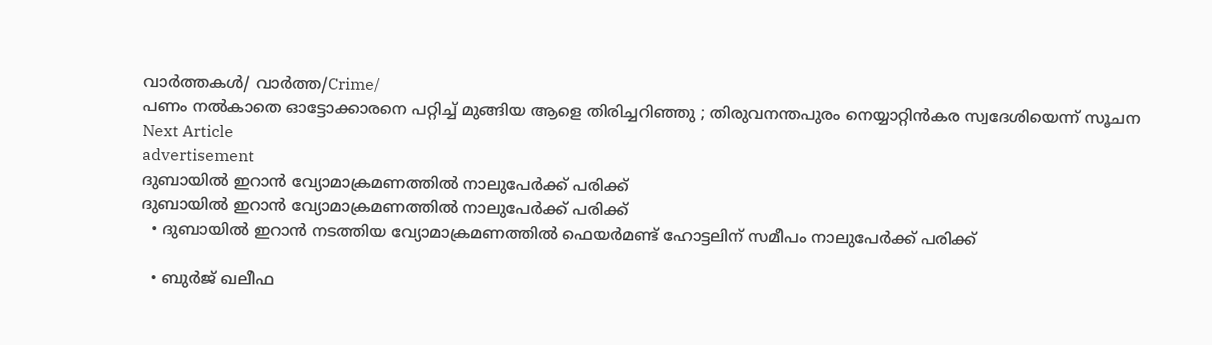വാർത്തകൾ/ വാർത്ത/Crime/
പണം നൽകാതെ ഓട്ടോക്കാരനെ പറ്റിച്ച് മുങ്ങിയ ആളെ തിരിച്ചറിഞ്ഞു ; തിരുവനന്തപുരം നെയ്യാറ്റിൻകര സ്വദേശിയെന്ന് സൂചന
Next Article
advertisement
ദുബായിൽ ഇറാൻ വ്യോമാക്രമണത്തിൽ നാലുപേർക്ക് പരിക്ക്
ദുബായിൽ ഇറാൻ വ്യോമാക്രമണത്തിൽ നാലുപേർക്ക് പരിക്ക്
  • ദുബായിൽ ഇറാൻ നടത്തിയ വ്യോമാക്രമണത്തിൽ ഫെയർമണ്ട് ഹോട്ടലിന് സമീപം നാലുപേർക്ക് പരിക്ക്

  • ബുർജ് ഖലീഫ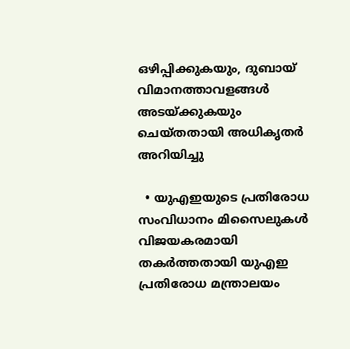ഒഴിപ്പിക്കുകയും, ദുബായ് വിമാനത്താവളങ്ങൾ അടയ്ക്കുകയും ചെയ്തതായി അധികൃതർ അറിയിച്ചു

  • യുഎഇയുടെ പ്രതിരോധ സംവിധാനം മിസൈലുകൾ വിജയകരമായി തകർത്തതായി യുഎഇ പ്രതിരോധ മന്ത്രാലയം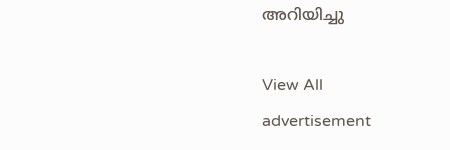അറിയിച്ചു

View All
advertisement